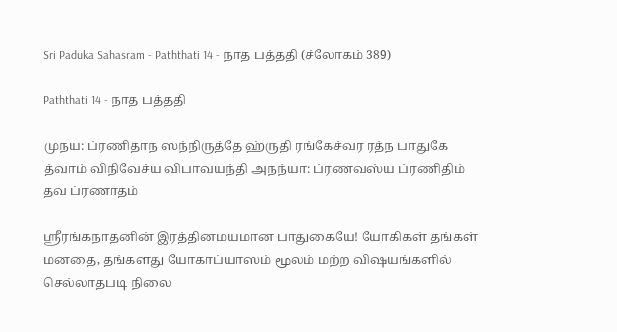Sri Paduka Sahasram - Paththati 14 - நாத பத்ததி (ச்லோகம் 389)

Paththati 14 - நாத பத்ததி

முநய: ப்ரணிதாந ஸந்நிருத்தே ஹ்ருதி ரங்கேச்வர ரத்ந பாதுகே த்வாம் விநிவேச்ய விபாவயந்தி அநந்யா: ப்ரணவஸ்ய ப்ரணிதிம் தவ ப்ரணாதம்

ஸ்ரீரங்கநாதனின் இரத்தினமயமான பாதுகையே! யோகிகள் தங்கள் மனதை, தங்களது யோகாப்யாஸம் மூலம் மற்ற விஷயங்களில் செல்லாதபடி நிலை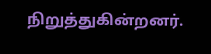நிறுத்துகின்றனர்.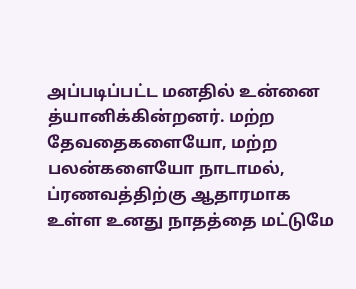அப்படிப்பட்ட மனதில் உன்னை த்யானிக்கின்றனர். மற்ற தேவதைகளையோ, மற்ற பலன்களையோ நாடாமல், ப்ரணவத்திற்கு ஆதாரமாக உள்ள உனது நாதத்தை மட்டுமே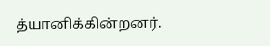த்யானிக்கின்றனர்.